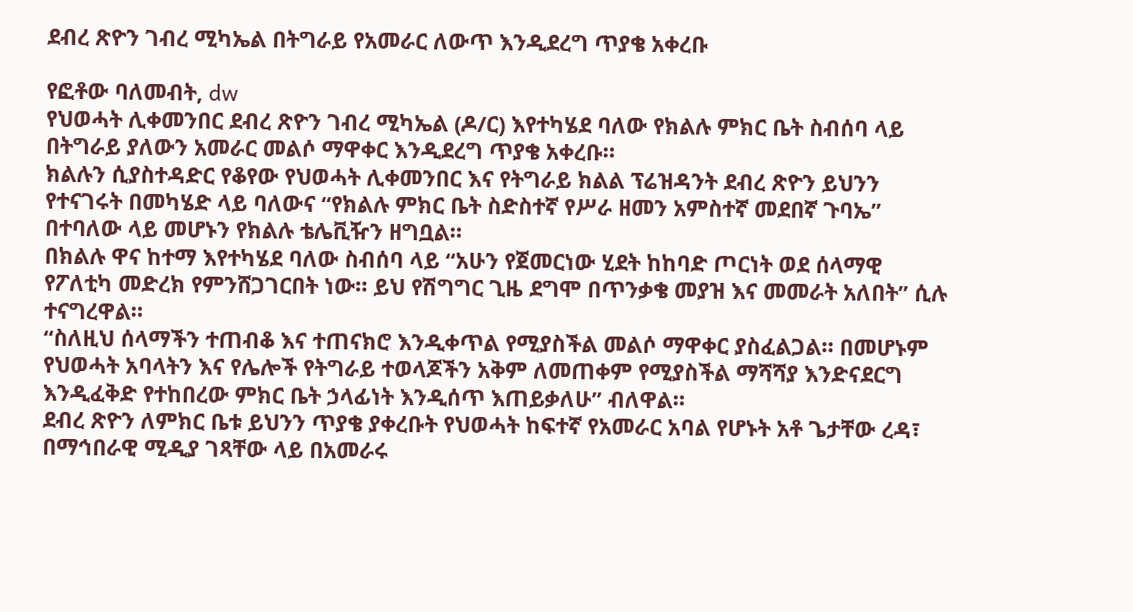ደብረ ጽዮን ገብረ ሚካኤል በትግራይ የአመራር ለውጥ እንዲደረግ ጥያቄ አቀረቡ

የፎቶው ባለመብት, dw
የህወሓት ሊቀመንበር ደብረ ጽዮን ገብረ ሚካኤል (ዶ/ር) እየተካሄደ ባለው የክልሉ ምክር ቤት ስብሰባ ላይ በትግራይ ያለውን አመራር መልሶ ማዋቀር እንዲደረግ ጥያቄ አቀረቡ።
ክልሉን ሲያስተዳድር የቆየው የህወሓት ሊቀመንበር እና የትግራይ ክልል ፕሬዝዳንት ደብረ ጽዮን ይህንን የተናገሩት በመካሄድ ላይ ባለውና “የክልሉ ምክር ቤት ስድስተኛ የሥራ ዘመን አምስተኛ መደበኛ ጉባኤ” በተባለው ላይ መሆኑን የክልሉ ቴሌቪዥን ዘግቧል።
በክልሉ ዋና ከተማ እየተካሄደ ባለው ስብሰባ ላይ “አሁን የጀመርነው ሂደት ከከባድ ጦርነት ወደ ሰላማዊ የፖለቲካ መድረክ የምንሸጋገርበት ነው። ይህ የሽግግር ጊዜ ደግሞ በጥንቃቄ መያዝ እና መመራት አለበት” ሲሉ ተናግረዋል።
“ስለዚህ ሰላማችን ተጠብቆ እና ተጠናክሮ እንዲቀጥል የሚያስችል መልሶ ማዋቀር ያስፈልጋል። በመሆኑም የህወሓት አባላትን እና የሌሎች የትግራይ ተወላጆችን አቅም ለመጠቀም የሚያስችል ማሻሻያ እንድናደርግ እንዲፈቅድ የተከበረው ምክር ቤት ኃላፊነት እንዲሰጥ እጠይቃለሁ” ብለዋል።
ደብረ ጽዮን ለምክር ቤቱ ይህንን ጥያቄ ያቀረቡት የህወሓት ከፍተኛ የአመራር አባል የሆኑት አቶ ጌታቸው ረዳ፣ በማኅበራዊ ሚዲያ ገጻቸው ላይ በአመራሩ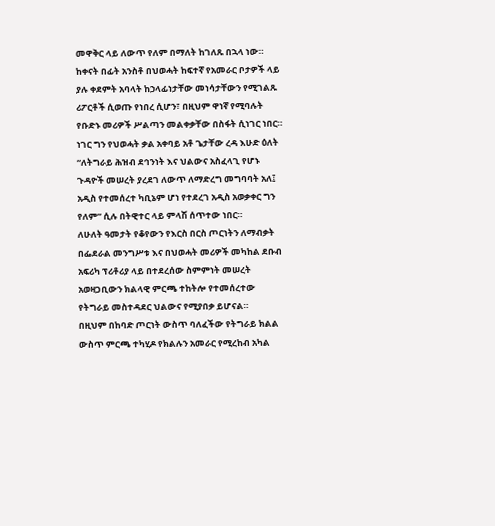መዋቅር ላይ ለውጥ የለም በማለት ከገለጹ በኋላ ነው።
ከቀናት በፊት አንስቶ በህወሓት ከፍተኛ የአመራር ቦታዎች ላይ ያሉ ቀደምት አባላት ከኃላፊነታቸው መነሳታቸውን የሚገልጹ ሪፖርቶች ሲወጡ የነበረ ሲሆን፣ በዚህም ዋነኛ የሚባሉት የቡድኑ መሪዎች ሥልጣን መልቀቃቸው በስፋት ሲነገር ነበር።
ነገር ግን የህወሓት ቃል አቀባይ አቶ ጌታቸው ረዳ እሁድ ዕለት “ለትግራይ ሕዝብ ደኅንነት እና ህልውና አስፈላጊ የሆኑ ጉዳዮች መሠረት ያረደገ ለውጥ ለማድረግ መግባባት አለ፤ አዲስ የተመሰረተ ካቢኔም ሆነ የተደረገ አዲስ አወቃቀር ግን የለም” ሲሉ በትዊተር ላይ ምላሽ ሰጥተው ነበር።
ለሁለት ዓመታት የቆየውን የእርስ በርስ ጦርነትን ለማብቃት በፌደራል መንግሥቱ እና በህወሓት መሪዎች መካከል ደቡብ አፍሪካ ፕሪቶሪያ ላይ በተደረሰው ስምምነት መሠረት አወዛጋቢውን ክልላዊ ምርጫ ተከትሎ የተመሰረተው የትግራይ መስተዳደር ህልውና የሚያበቃ ይሆናል።
በዚህም በከባድ ጦርነት ውስጥ ባለፈችው የትግራይ ክልል ውስጥ ምርጫ ተካሂዶ የክልሉን አመራር የሚረከብ አካል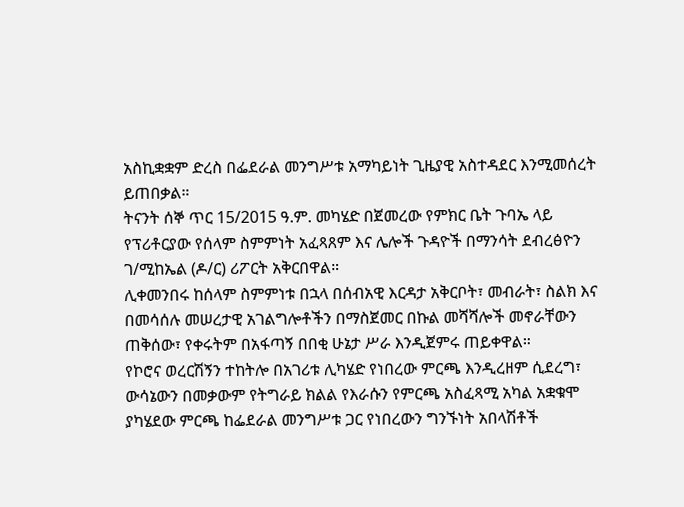አስኪቋቋም ድረስ በፌደራል መንግሥቱ አማካይነት ጊዜያዊ አስተዳደር እንሚመሰረት ይጠበቃል።
ትናንት ሰኞ ጥር 15/2015 ዓ.ም. መካሄድ በጀመረው የምክር ቤት ጉባኤ ላይ የፕሪቶርያው የሰላም ስምምነት አፈጻጸም እና ሌሎች ጉዳዮች በማንሳት ደብረፅዮን ገ/ሚከኤል (ዶ/ር) ሪፖርት አቅርበዋል።
ሊቀመንበሩ ከሰላም ስምምነቱ በኋላ በሰብአዊ እርዳታ አቅርቦት፣ መብራት፣ ስልክ እና በመሳሰሉ መሠረታዊ አገልግሎቶችን በማስጀመር በኩል መሻሻሎች መኖራቸውን ጠቅሰው፣ የቀሩትም በአፋጣኝ በበቂ ሁኔታ ሥራ እንዲጀምሩ ጠይቀዋል።
የኮሮና ወረርሽኝን ተከትሎ በአገሪቱ ሊካሄድ የነበረው ምርጫ እንዲረዘም ሲደረግ፣ ውሳኔውን በመቃውም የትግራይ ክልል የእራሱን የምርጫ አስፈጻሚ አካል አቋቁሞ ያካሄደው ምርጫ ከፌደራል መንግሥቱ ጋር የነበረውን ግንኙነት አበላሽቶች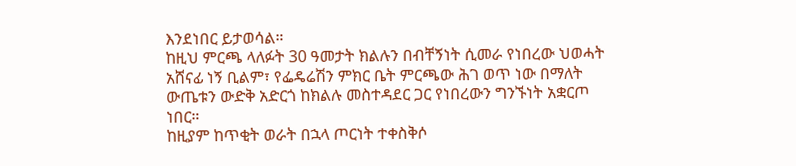እንደነበር ይታወሳል።
ከዚህ ምርጫ ላለፉት 30 ዓመታት ክልሉን በብቸኝነት ሲመራ የነበረው ህወሓት አሸናፊ ነኝ ቢልም፣ የፌዴሬሽን ምክር ቤት ምርጫው ሕገ ወጥ ነው በማለት ውጤቱን ውድቅ አድርጎ ከክልሉ መስተዳደር ጋር የነበረውን ግንኙነት አቋርጦ ነበር።
ከዚያም ከጥቂት ወራት በኋላ ጦርነት ተቀስቅሶ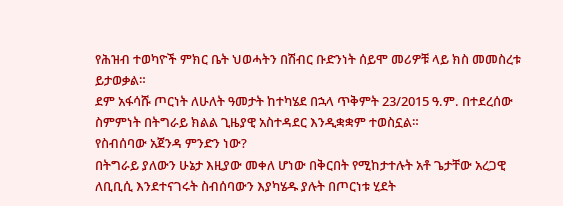የሕዝብ ተወካዮች ምክር ቤት ህወሓትን በሽብር ቡድንነት ሰይሞ መሪዎቹ ላይ ክስ መመስረቱ ይታወቃል።
ደም አፋሳሹ ጦርነት ለሁለት ዓመታት ከተካሄደ በኋላ ጥቅምት 23/2015 ዓ.ም. በተደረሰው ስምምነት በትግራይ ክልል ጊዜያዊ አስተዳደር እንዲቋቋም ተወስኗል።
የስብሰባው አጀንዳ ምንድን ነው?
በትግራይ ያለውን ሁኔታ እዚያው መቀለ ሆነው በቅርበት የሚከታተሉት አቶ ጌታቸው አረጋዊ ለቢቢሲ እንደተናገሩት ስብሰባውን እያካሄዱ ያሉት በጦርነቱ ሂደት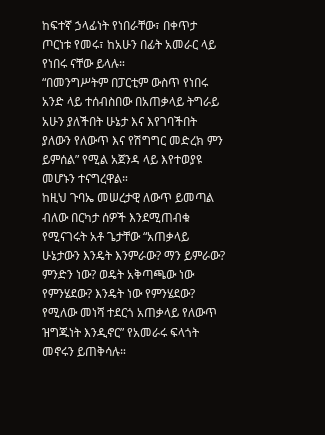ከፍተኛ ኃላፊነት የነበራቸው፣ በቀጥታ ጦርነቱ የመሩ፣ ከአሁን በፊት አመራር ላይ የነበሩ ናቸው ይላሉ።
“በመንግሥትም በፓርቲም ውስጥ የነበሩ አንድ ላይ ተሰብስበው በአጠቃላይ ትግራይ አሁን ያለችበት ሁኔታ እና እየገባችበት ያለውን የለውጥ እና የሽግግር መድረክ ምን ይምሰል” የሚል አጀንዳ ላይ እየተወያዩ መሆኑን ተናግረዋል።
ከዚህ ጉባኤ መሠረታዊ ለውጥ ይመጣል ብለው በርካታ ሰዎች እንደሚጠብቁ የሚናገሩት አቶ ጌታቸው “አጠቃላይ ሁኔታውን እንዴት እንምራው? ማን ይምራው? ምንድን ነው? ወዴት አቅጣጫው ነው የምንሄደው? እንዴት ነው የምንሄደው? የሚለው መነሻ ተደርጎ አጠቃላይ የለውጥ ዝግጁነት እንዲኖር” የአመራሩ ፍላጎት መኖሩን ይጠቅሳሉ።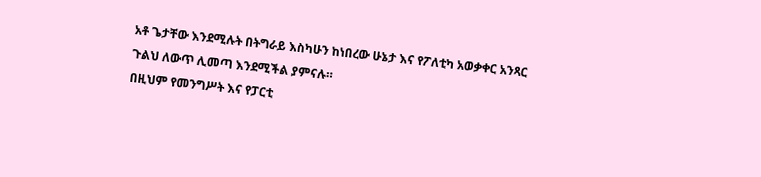አቶ ጌታቸው እንደሚሉት በትግራይ እስካሁን ከነበረው ሁኔታ እና የፖለቲካ አወቃቀር አንጻር ጉልህ ለውጥ ሊመጣ እንደሚችል ያምናሉ።
በዚህም የመንግሥት እና የፓርቲ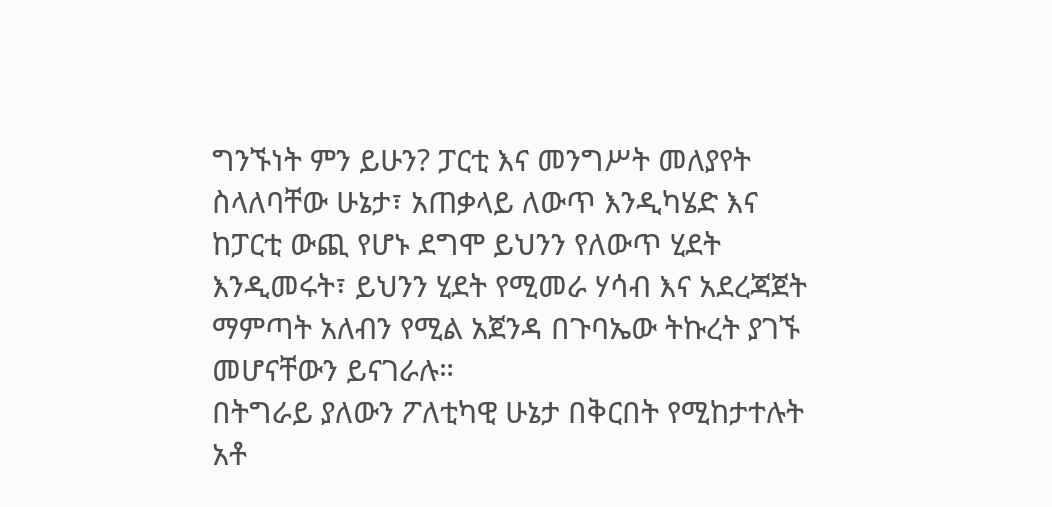ግንኙነት ምን ይሁን? ፓርቲ እና መንግሥት መለያየት ስላለባቸው ሁኔታ፣ አጠቃላይ ለውጥ እንዲካሄድ እና ከፓርቲ ውጪ የሆኑ ደግሞ ይህንን የለውጥ ሂደት እንዲመሩት፣ ይህንን ሂደት የሚመራ ሃሳብ እና አደረጃጀት ማምጣት አለብን የሚል አጀንዳ በጉባኤው ትኩረት ያገኙ መሆናቸውን ይናገራሉ።
በትግራይ ያለውን ፖለቲካዊ ሁኔታ በቅርበት የሚከታተሉት አቶ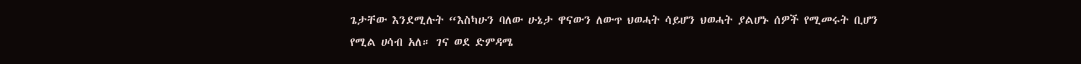ጌታቸው እንደሚሉት “እስካሁን ባለው ሁኔታ ዋናውን ለውጥ ህወሓት ሳይሆን ህወሓት ያልሆኑ ሰዎች የሚመሩት ቢሆን የሚል ሀሳብ አለ። ገና ወደ ድምዳሜ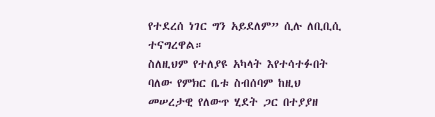የተደረሰ ነገር ግን አይደለም” ሲሉ ለቢቢሲ ተናግረዋል።
ስለዚህም የተለያዩ አካላት እየተሳተፉበት ባለው የምክር ቤቱ ስብሰባም ከዚህ መሠረታዊ የለውጥ ሂደት ጋር በተያያዘ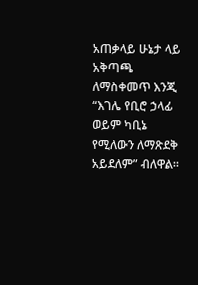አጠቃላይ ሁኔታ ላይ አቅጣጫ ለማስቀመጥ እንጂ “እገሌ የቢሮ ኃላፊ ወይም ካቢኔ የሚለውን ለማጽደቅ አይደለም” ብለዋል።